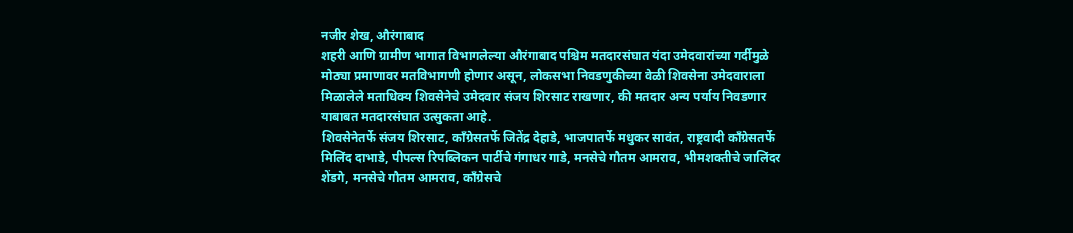नजीर शेख, औरंगाबाद
शहरी आणि ग्रामीण भागात विभागलेल्या औरंगाबाद पश्चिम मतदारसंघात यंदा उमेदवारांच्या गर्दीमुळे मोठ्या प्रमाणावर मतविभागणी होणार असून, लोकसभा निवडणुकीच्या वेळी शिवसेना उमेदवाराला मिळालेले मताधिक्य शिवसेनेचे उमेदवार संजय शिरसाट राखणार, की मतदार अन्य पर्याय निवडणार याबाबत मतदारसंघात उत्सुकता आहे.
शिवसेनेतर्फे संजय शिरसाट, काँग्रेसतर्फे जितेंद्र देहाडे, भाजपातर्फे मधुकर सावंत, राष्ट्रवादी काँग्रेसतर्फे मिलिंद दाभाडे, पीपल्स रिपब्लिकन पार्टीचे गंगाधर गाडे, मनसेचे गौतम आमराव, भीमशक्तीचे जालिंदर शेंडगे, मनसेचे गौतम आमराव, काँग्रेसचे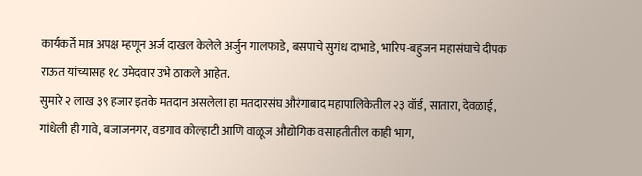कार्यकर्ते मात्र अपक्ष म्हणून अर्ज दाखल केलेले अर्जुन गालफाडे, बसपाचे सुगंध दाभाडे, भारिप-बहुजन महासंघाचे दीपक राऊत यांच्यासह १८ उमेदवार उभे ठाकले आहेत.
सुमारे २ लाख ३९ हजार इतके मतदान असलेला हा मतदारसंघ औरंगाबाद महापालिकेतील २३ वॉर्ड, सातारा, देवळाई, गांधेली ही गावे, बजाजनगर, वडगाव कोल्हाटी आणि वाळूज औद्योगिक वसाहतीतील काही भाग,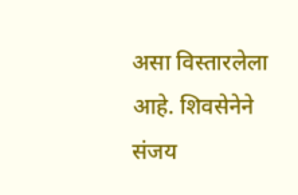असा विस्तारलेला आहे. शिवसेनेने संजय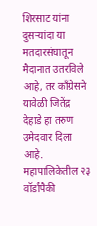शिरसाट यांना दुसऱ्यांदा या मतदारसंघातून मैदानात उतरविले आहे, तर काँग्रेसने यावेळी जितेंद्र देहाडे हा तरुण उमेदवार दिला आहे. महापालिकेतील २३ वॉर्डांपैकी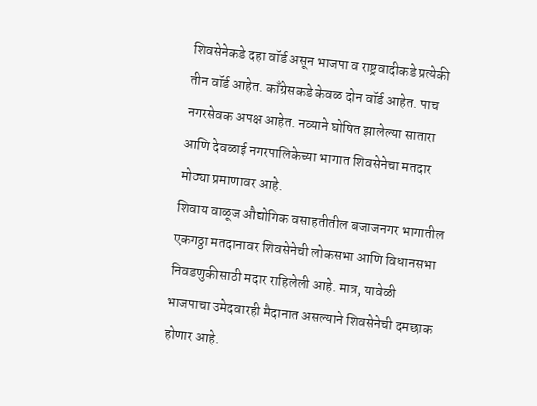शिवसेनेकडे दहा वॉर्ड असून भाजपा व राष्ट्रवादीकडे प्रत्येकी तीन वॉर्ड आहेत. काँग्रेसकडे केवळ दोन वॉर्ड आहेत. पाच नगरसेवक अपक्ष आहेत. नव्याने घोषित झालेल्या सातारा आणि देवळाई नगरपालिकेच्या भागात शिवसेनेचा मतदार मोठ्या प्रमाणावर आहे.
शिवाय वाळूज औद्योगिक वसाहतीतील बजाजनगर भागातील एकगठ्ठा मतदानावर शिवसेनेची लोकसभा आणि विधानसभा निवडणुकीसाठी मदार राहिलेली आहे. मात्र, यावेळी भाजपाचा उमेदवारही मैदानात असल्याने शिवसेनेची दमछाक होणार आहे.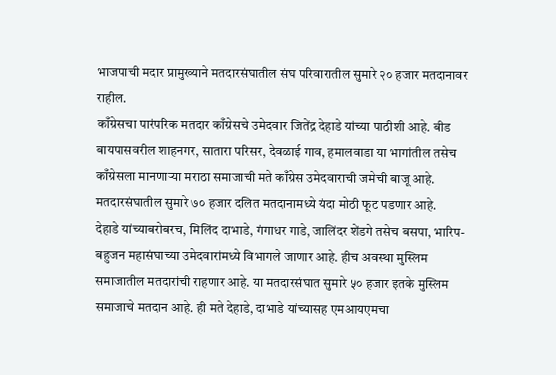भाजपाची मदार प्रामुख्याने मतदारसंघातील संघ परिवारातील सुमारे २० हजार मतदानावर
राहील.
काँग्रेसचा पारंपरिक मतदार काँग्रेसचे उमेदवार जितेंद्र देहाडे यांच्या पाठीशी आहे. बीड बायपासवरील शाहनगर, सातारा परिसर, देवळाई गाव, हमालवाडा या भागांतील तसेच काँग्रेसला मानणाऱ्या मराठा समाजाची मते काँग्रेस उमेदवाराची जमेची बाजू आहे. मतदारसंघातील सुमारे ७० हजार दलित मतदानामध्ये यंदा मोठी फूट पडणार आहे.
देहाडे यांच्याबरोबरच, मिलिंद दाभाडे, गंगाधर गाडे, जालिंदर शेंडगे तसेच बसपा, भारिप- बहुजन महासंघाच्या उमेदवारांमध्ये विभागले जाणार आहे. हीच अवस्था मुस्लिम समाजातील मतदारांची राहणार आहे. या मतदारसंघात सुमारे ५० हजार इतके मुस्लिम समाजाचे मतदान आहे. ही मते देहाडे, दाभाडे यांच्यासह एमआयएमचा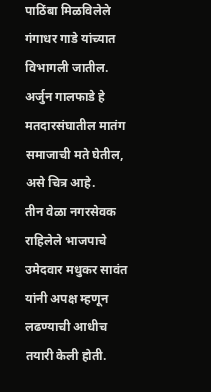पाठिंबा मिळविलेले गंगाधर गाडे यांच्यात विभागली जातील. अर्जुन गालफाडे हे मतदारसंघातील मातंग समाजाची मते घेतील, असे चित्र आहे.
तीन वेळा नगरसेवक राहिलेले भाजपाचे उमेदवार मधुकर सावंत यांनी अपक्ष म्हणून लढण्याची आधीच तयारी केली होती.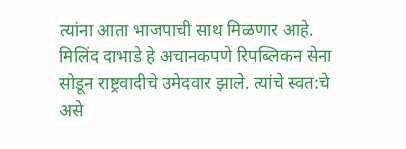त्यांना आता भाजपाची साथ मिळणार आहे. मिलिंद दाभाडे हे अचानकपणे रिपब्लिकन सेना सोडून राष्ट्रवादीचे उमेदवार झाले. त्यांचे स्वत:चे असे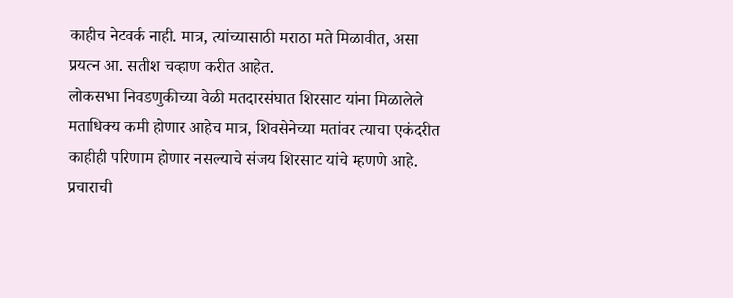काहीच नेटवर्क नाही. मात्र, त्यांच्यासाठी मराठा मते मिळावीत, असा प्रयत्न आ. सतीश चव्हाण करीत आहेत.
लोकसभा निवडणुकीच्या वेळी मतदारसंघात शिरसाट यांना मिळालेले मताधिक्य कमी होणार आहेच मात्र, शिवसेनेच्या मतांवर त्याचा एकंदरीत काहीही परिणाम होणार नसल्याचे संजय शिरसाट यांचे म्हणणे आहे. प्रचाराची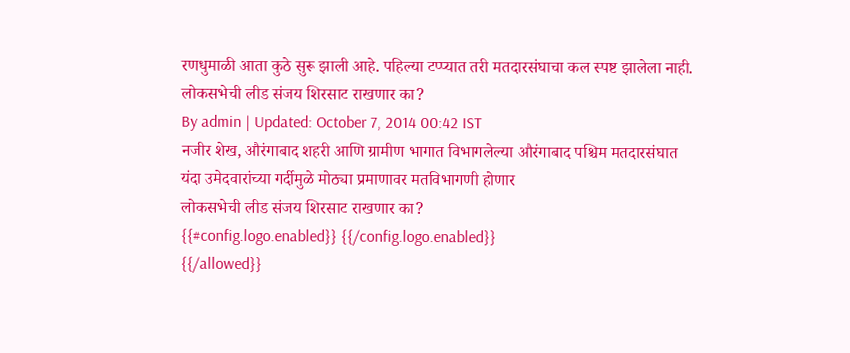रणधुमाळी आता कुठे सुरू झाली आहे. पहिल्या टप्प्यात तरी मतदारसंघाचा कल स्पष्ट झालेला नाही.
लोकसभेची लीड संजय शिरसाट राखणार का?
By admin | Updated: October 7, 2014 00:42 IST
नजीर शेख, औरंगाबाद शहरी आणि ग्रामीण भागात विभागलेल्या औरंगाबाद पश्चिम मतदारसंघात यंदा उमेदवारांच्या गर्दीमुळे मोठ्या प्रमाणावर मतविभागणी होणार
लोकसभेची लीड संजय शिरसाट राखणार का?
{{#config.logo.enabled}} {{/config.logo.enabled}}
{{/allowed}}